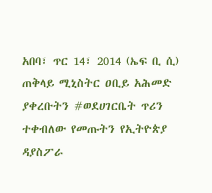አበባ፣ ጥር 14፣ 2014 (ኤፍ ቢ ሲ) ጠቅላይ ሚኒስትር ዐቢይ አሕመድ ያቀረቡትን #ወደሀገርቤት ጥሪን ተቀብለው የመጡትን የኢትዮጵያ ዳያስፖራ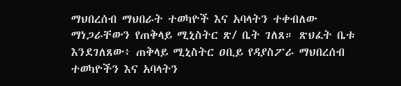ማህበረሰብ ማህበራት ተወካዮች እና አባላትን ተቀብለው ማነጋራቸውን የጠቅላይ ሚኒስትር ጽ/ ቤት ገለጸ። ጽህፈት ቤቱ እንደገለጸው፥ ጠቅላይ ሚኒስትር ዐቢይ የዳያስፖራ ማህበረሰብ ተወካዮችን እና አባላትን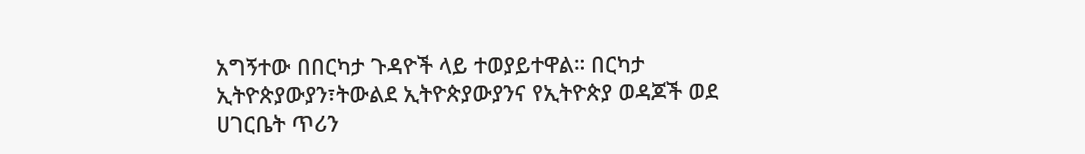አግኝተው በበርካታ ጉዳዮች ላይ ተወያይተዋል። በርካታ ኢትዮጵያውያን፣ትውልደ ኢትዮጵያውያንና የኢትዮጵያ ወዳጆች ወደ ሀገርቤት ጥሪን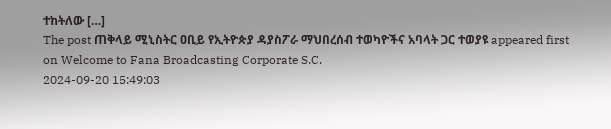ተከትለው […]
The post ጠቅላይ ሚኒስትር ዐቢይ የኢትዮጵያ ዳያስፖራ ማህበረሰብ ተወካዮችና አባላት ጋር ተወያዩ appeared first on Welcome to Fana Broadcasting Corporate S.C.
2024-09-20 15:49:03